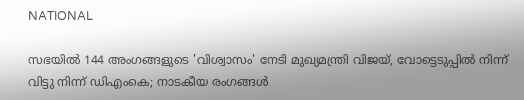NATIONAL

സഭയില്‍ 144 അംഗങ്ങളുടെ 'വിശ്വാസം' നേടി മുഖ്യമന്ത്രി വിജയ്, വോട്ടെടുപ്പില്‍ നിന്ന് വിട്ടു നിന്ന് ഡിഎംകെ; നാടകീയ രംഗങ്ങള്‍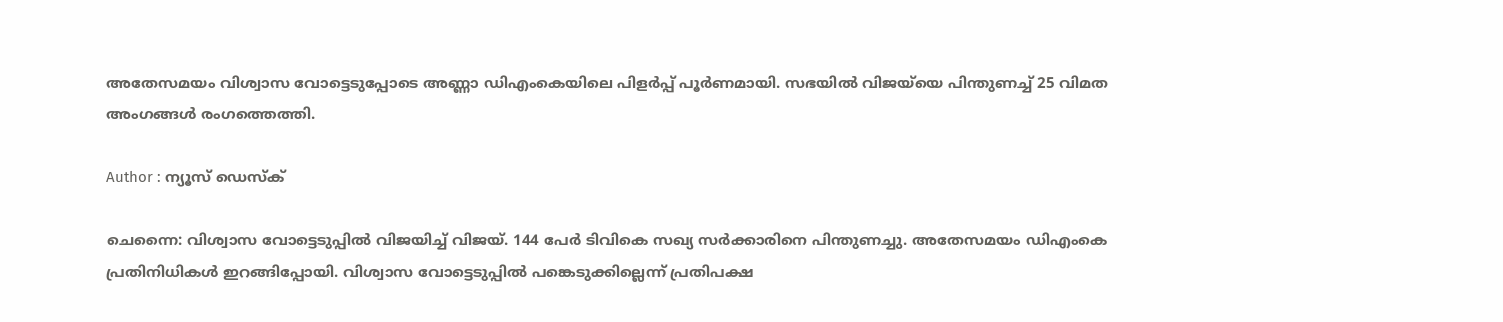അതേസമയം വിശ്വാസ വോട്ടെടുപ്പോടെ അണ്ണാ ഡിഎംകെയിലെ പിളര്‍പ്പ് പൂര്‍ണമായി. സഭയില്‍ വിജയ്‌യെ പിന്തുണച്ച് 25 വിമത അംഗങ്ങള്‍ രംഗത്തെത്തി.

Author : ന്യൂസ് ഡെസ്ക്

ചെന്നൈ: വിശ്വാസ വോട്ടെടുപ്പില്‍ വിജയിച്ച് വിജയ്. 144 പേര്‍ ടിവികെ സഖ്യ സര്‍ക്കാരിനെ പിന്തുണച്ചു. അതേസമയം ഡിഎംകെ പ്രതിനിധികള്‍ ഇറങ്ങിപ്പോയി. വിശ്വാസ വോട്ടെടുപ്പില്‍ പങ്കെടുക്കില്ലെന്ന് പ്രതിപക്ഷ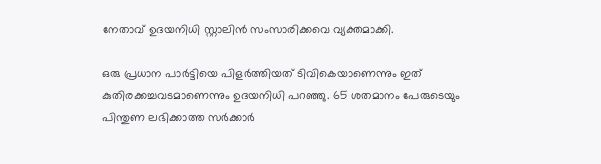നേതാവ് ഉദയനിധി സ്റ്റാലിന്‍ സംസാരിക്കവെ വ്യക്തമാക്കി.

ഒരു പ്രധാന പാര്‍ട്ടിയെ പിളര്‍ത്തിയത് ടിവികെയാണെന്നും ഇത് കുതിരക്കച്ചവടമാണെന്നും ഉദയനിധി പറഞ്ഞു. 65 ശതമാനം പേരുടെയും പിന്തുണ ലഭിക്കാത്ത സര്‍ക്കാര്‍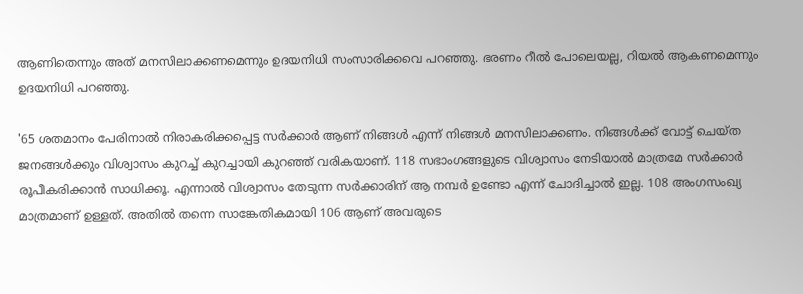ആണിതെന്നും അത് മനസിലാക്കണമെന്നും ഉദയനിധി സംസാരിക്കവെ പറഞ്ഞു. ഭരണം റീല്‍ പോലെയല്ല, റിയല്‍ ആകണമെന്നും ഉദയനിധി പറഞ്ഞു.

'65 ശതമാനം പേരിനാല്‍ നിരാകരിക്കപ്പെട്ട സര്‍ക്കാര്‍ ആണ് നിങ്ങള്‍ എന്ന് നിങ്ങള്‍ മനസിലാക്കണം. നിങ്ങള്‍ക്ക് വോട്ട് ചെയ്ത ജനങ്ങള്‍ക്കും വിശ്വാസം കുറച്ച് കുറച്ചായി കുറഞ്ഞ് വരികയാണ്. 118 സഭാംഗങ്ങളുടെ വിശ്വാസം നേടിയാല്‍ മാത്രമേ സര്‍ക്കാര്‍ രൂപീകരിക്കാന്‍ സാധിക്കൂ. എന്നാല്‍ വിശ്വാസം തേടുന്ന സര്‍ക്കാരിന് ആ നമ്പര്‍ ഉണ്ടോ എന്ന് ചോദിച്ചാല്‍ ഇല്ല. 108 അംഗസംഖ്യ മാത്രമാണ് ഉള്ളത്. അതില്‍ തന്നെ സാങ്കേതികമായി 106 ആണ് അവരുടെ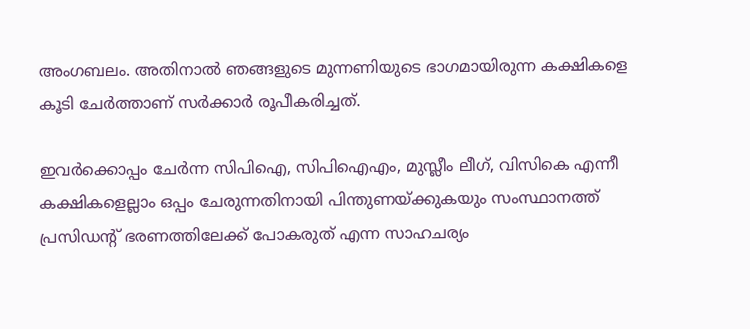അംഗബലം. അതിനാല്‍ ഞങ്ങളുടെ മുന്നണിയുടെ ഭാഗമായിരുന്ന കക്ഷികളെ കൂടി ചേര്‍ത്താണ് സര്‍ക്കാര്‍ രൂപീകരിച്ചത്.

ഇവര്‍ക്കൊപ്പം ചേര്‍ന്ന സിപിഐ, സിപിഐഎം, മുസ്ലീം ലീഗ്, വിസികെ എന്നീ കക്ഷികളെല്ലാം ഒപ്പം ചേരുന്നതിനായി പിന്തുണയ്ക്കുകയും സംസ്ഥാനത്ത് പ്രസിഡന്റ് ഭരണത്തിലേക്ക് പോകരുത് എന്ന സാഹചര്യം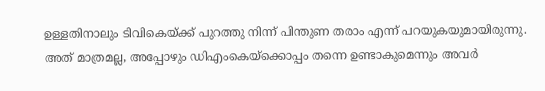ഉള്ളതിനാലും ടിവികെയ്ക്ക് പുറത്തു നിന്ന് പിന്തുണ തരാം എന്ന് പറയുകയുമായിരുന്നു. അത് മാത്രമല്ല, അപ്പോഴും ഡിഎംകെയ്‌ക്കൊപ്പം തന്നെ ഉണ്ടാകുമെന്നും അവര്‍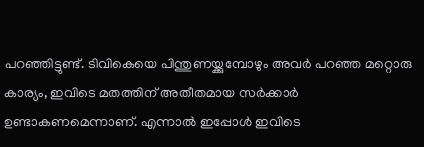പറഞ്ഞിട്ടുണ്ട്. ടിവികെയെ പിന്തുണയ്ക്കുമ്പോഴും അവര്‍ പറഞ്ഞ മറ്റൊരു കാര്യം, ഇവിടെ മതത്തിന് അതീതമായ സര്‍ക്കാര്‍ ഉണ്ടാകണമെന്നാണ്. എന്നാല്‍ ഇപ്പോള്‍ ഇവിടെ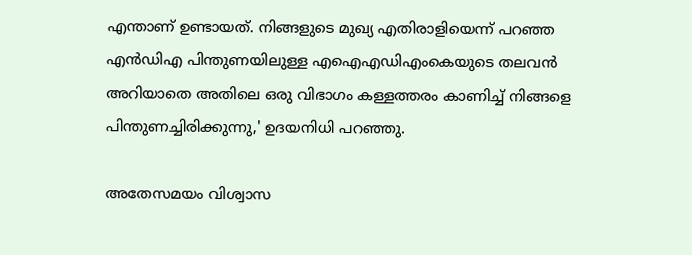എന്താണ് ഉണ്ടായത്. നിങ്ങളുടെ മുഖ്യ എതിരാളിയെന്ന് പറഞ്ഞ എന്‍ഡിഎ പിന്തുണയിലുള്ള എഐഎഡിഎംകെയുടെ തലവന്‍ അറിയാതെ അതിലെ ഒരു വിഭാഗം കള്ളത്തരം കാണിച്ച് നിങ്ങളെ പിന്തുണച്ചിരിക്കുന്നു,' ഉദയനിധി പറഞ്ഞു.

അതേസമയം വിശ്വാസ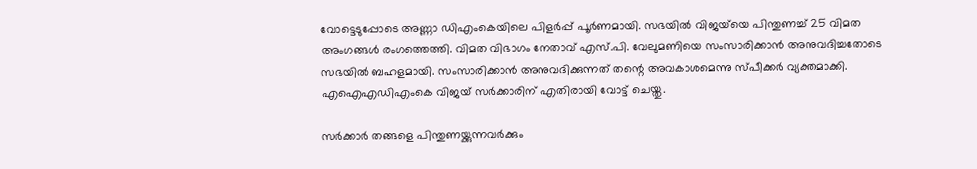വോട്ടെടുപ്പോടെ അണ്ണാ ഡിഎംകെയിലെ പിളര്‍പ്പ് പൂര്‍ണമായി. സഭയില്‍ വിജയ്‌യെ പിന്തുണച്ച് 25 വിമത അംഗങ്ങള്‍ രംഗത്തെത്തി. വിമത വിഭാഗം നേതാവ് എസ്.പി. വേലുമണിയെ സംസാരിക്കാന്‍ അനുവദിച്ചതോടെ സഭയില്‍ ബഹളമായി. സംസാരിക്കാന്‍ അനുവദിക്കുന്നത് തന്റെ അവകാശമെന്നു സ്പീക്കര്‍ വ്യക്തമാക്കി. എഐഎഡിഎംകെ വിജയ് സര്‍ക്കാരിന് എതിരായി വോട്ട് ചെയ്തു.

സര്‍ക്കാര്‍ തങ്ങളെ പിന്തുണയ്ക്കുന്നവര്‍ക്കും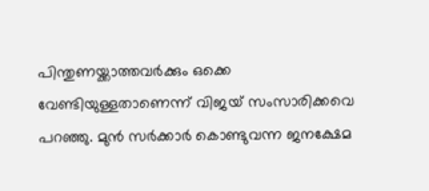പിന്തുണയ്ക്കാത്തവര്‍ക്കും ഒക്കെ വേണ്ടിയുള്ളതാണെന്ന് വിജയ് സംസാരിക്കവെ പറഞ്ഞു. മുന്‍ സര്‍ക്കാര്‍ കൊണ്ടുവന്ന ജനക്ഷേമ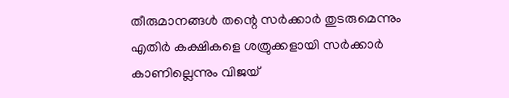തീരുമാനങ്ങള്‍ തന്റെ സര്‍ക്കാര്‍ തുടരുമെന്നും എതിര്‍ കക്ഷികളെ ശത്രുക്കളായി സര്‍ക്കാര്‍ കാണില്ലെന്നും വിജയ്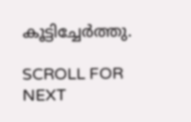കൂട്ടിച്ചേര്‍ത്തു.

SCROLL FOR NEXT